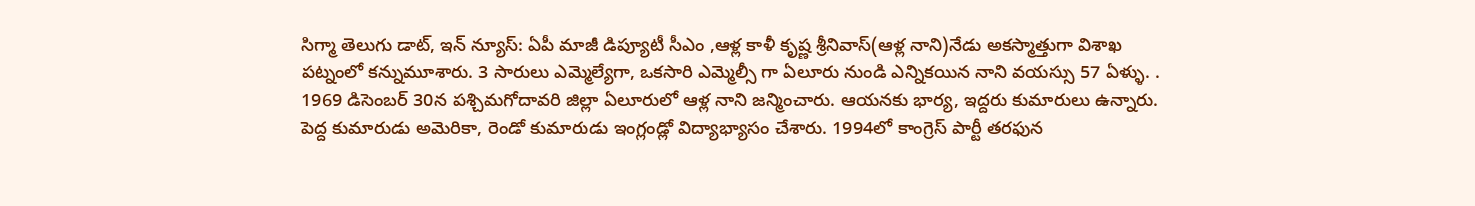సిగ్మా తెలుగు డాట్, ఇన్ న్యూస్: ఏపీ మాజీ డిప్యూటీ సీఎం ,ఆళ్ల కాళీ కృష్ణ శ్రీనివాస్(ఆళ్ల నాని)నేడు అకస్మాత్తుగా విశాఖ పట్నంలో కన్నుమూశారు. 3 సారులు ఎమ్మెల్యేగా, ఒకసారి ఎమ్మెల్సీ గా ఏలూరు నుండి ఎన్నికయిన నాని వయస్సు 57 ఏళ్ళు. . 1969 డిసెంబర్ 30న పశ్చిమగోదావరి జిల్లా ఏలూరులో ఆళ్ల నాని జన్మించారు. ఆయనకు భార్య, ఇద్దరు కుమారులు ఉన్నారు. పెద్ద కుమారుడు అమెరికా, రెండో కుమారుడు ఇంగ్లండ్లో విద్యాభ్యాసం చేశారు. 1994లో కాంగ్రెస్ పార్టీ తరఫున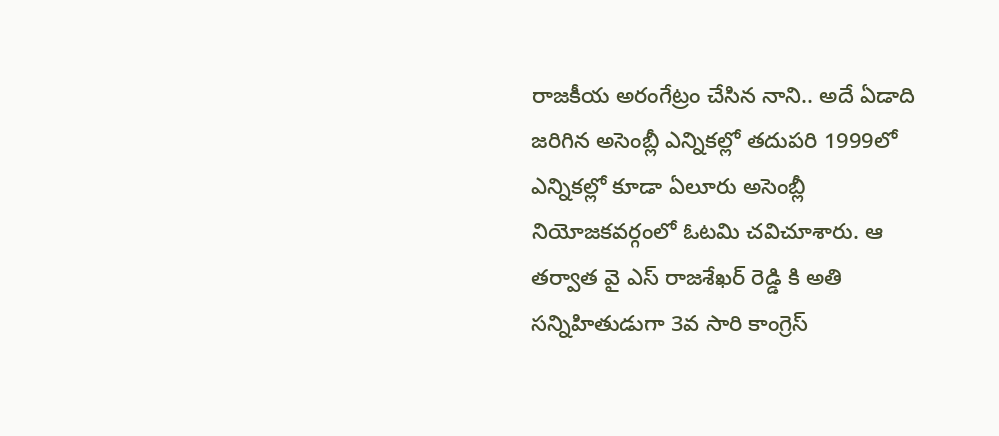రాజకీయ అరంగేట్రం చేసిన నాని.. అదే ఏడాది జరిగిన అసెంబ్లీ ఎన్నికల్లో తదుపరి 1999లో ఎన్నికల్లో కూడా ఏలూరు అసెంబ్లీ నియోజకవర్గంలో ఓటమి చవిచూశారు. ఆ తర్వాత వై ఎస్ రాజశేఖర్ రెడ్డి కి అతి సన్నిహితుడుగా 3వ సారి కాంగ్రెస్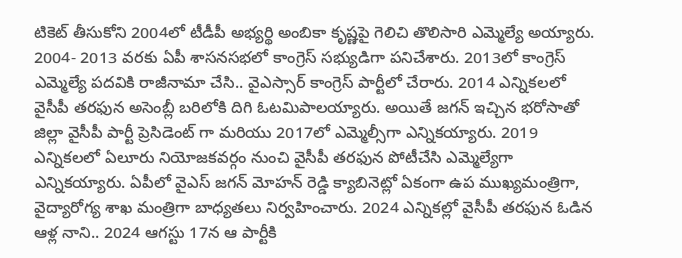టికెట్ తీసుకోని 2004లో టీడీపీ అభ్యర్థి అంబికా కృష్ణపై గెలిచి తొలిసారి ఎమ్మెల్యే అయ్యారు. 2004- 2013 వరకు ఏపీ శాసనసభలో కాంగ్రెస్ సభ్యుడిగా పనిచేశారు. 2013లో కాంగ్రెస్ ఎమ్మెల్యే పదవికి రాజీనామా చేసి.. వైఎస్సార్ కాంగ్రెస్ పార్టీలో చేరారు. 2014 ఎన్నికలలో వైసీపీ తరఫున అసెంబ్లీ బరిలోకి దిగి ఓటమిపాలయ్యారు. అయితే జగన్ ఇచ్చిన భరోసాతో జిల్లా వైసీపీ పార్టీ ప్రెసిడెంట్ గా మరియు 2017లో ఎమ్మెల్సీగా ఎన్నికయ్యారు. 2019 ఎన్నికలలో ఏలూరు నియోజకవర్గం నుంచి వైసీపీ తరఫున పోటీచేసి ఎమ్మెల్యేగా ఎన్నికయ్యారు. ఏపీలో వైఎస్ జగన్ మోహన్ రెడ్డి క్యాబినెట్లో ఏకంగా ఉప ముఖ్యమంత్రిగా, వైద్యారోగ్య శాఖ మంత్రిగా బాధ్యతలు నిర్వహించారు. 2024 ఎన్నికల్లో వైసీపీ తరఫున ఓడిన ఆళ్ల నాని.. 2024 ఆగస్టు 17న ఆ పార్టీకి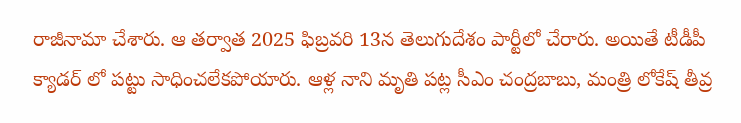రాజీనామా చేశారు. ఆ తర్వాత 2025 ఫిబ్రవరి 13న తెలుగుదేశం పార్టీలో చేరారు. అయితే టీడీపీ క్యాడర్ లో పట్టు సాధించలేకపోయారు. ఆళ్ల నాని మృతి పట్ల సీఎం చంద్రబాబు, మంత్రి లోకేష్ తీవ్ర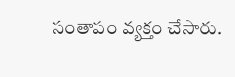సంతాపం వ్యక్తం చేసారు.